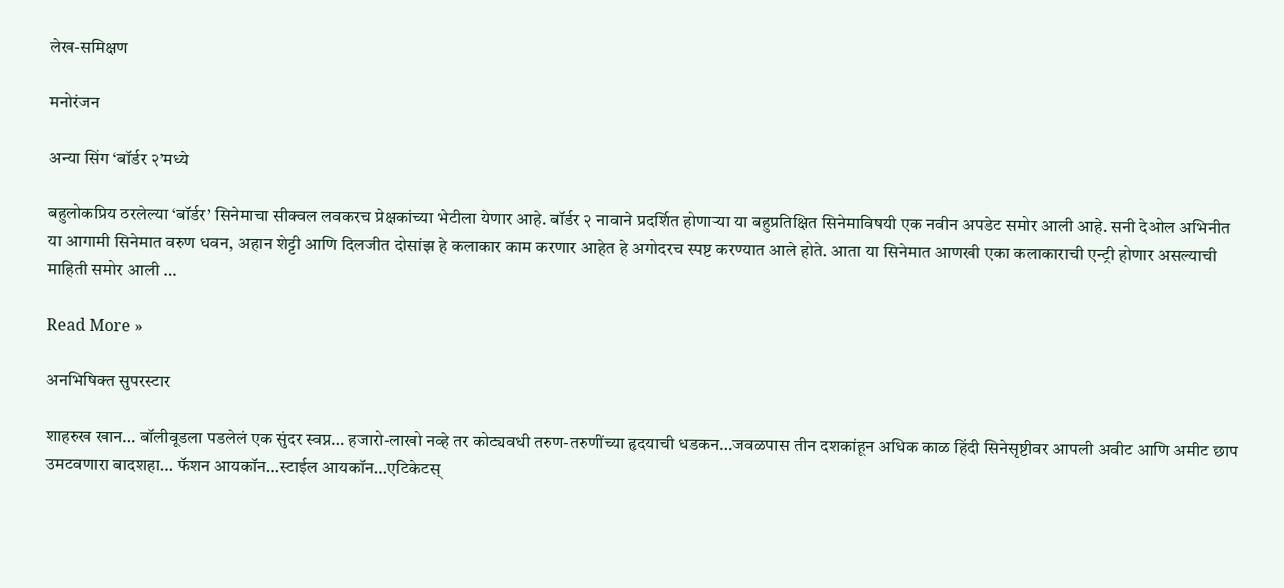लेख-समिक्षण

मनोरंजन

अन्या सिंग ‘बॉर्डर २’मध्ये

बहुलोकप्रिय ठरलेल्या ‘बॉर्डर’ सिनेमाचा सीक्वल लवकरच प्रेक्षकांच्या भेटीला येणार आहे. बॉर्डर २ नावाने प्रदर्शित होणार्‍या या बहुप्रतिक्षित सिनेमाविषयी एक नवीन अपडेट समोर आली आहे. सनी देओल अभिनीत या आगामी सिनेमात वरुण धवन, अहान शेट्टी आणि दिलजीत दोसांझ हे कलाकार काम करणार आहेत हे अगोदरच स्पष्ट करण्यात आले होते. आता या सिनेमात आणखी एका कलाकाराची एन्ट्री होणार असल्याची माहिती समोर आली …

Read More »

अनभिषिक्त सुपरस्टार

शाहरुख खान… बॉलीवूडला पडलेलं एक सुंदर स्वप्न… हजारो-लाखो नव्हे तर कोट्यवधी तरुण-तरुणींच्या हृदयाची धडकन…जवळपास तीन दशकांहून अधिक काळ हिंदी सिनेसृष्टीवर आपली अवीट आणि अमीट छाप उमटवणारा बादशहा… फॅशन आयकॉन…स्टाईल आयकॉन…एटिकेटस्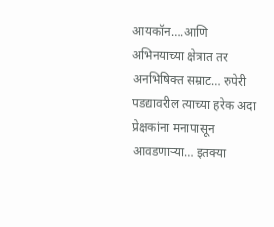आयकॉन….आणि अभिनयाच्या क्षेत्रात तर अनभिषिक्त सम्राट… रुपेरी पडद्यावरील त्याच्या हरेक अदा प्रेक्षकांना मनापासून आवडणार्‍या… इतक्या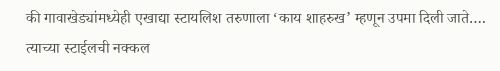की गावाखेड्यांमध्येही एखाद्या स्टायलिश तरुणाला ‘काय शाहरुख’ म्हणून उपमा दिली जाते…. त्याच्या स्टाईलची नक्कल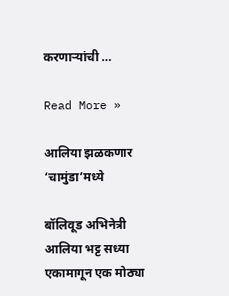करणार्‍यांची …

Read More »

आलिया झळकणार ‘चामुंडा’मध्ये

बॉलिवूड अभिनेत्री आलिया भट्ट सध्या एकामागून एक मोठ्या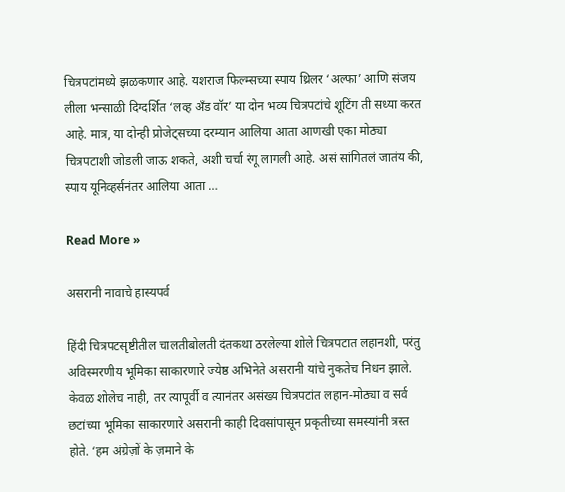चित्रपटांमध्ये झळकणार आहे. यशराज फिल्म्सच्या स्पाय थ्रिलर ‘अल्फा’ आणि संजय लीला भन्साळी दिग्दर्शित ‘लव्ह अँड वॉर’ या दोन भव्य चित्रपटांचे शूटिंग ती सध्या करत आहे. मात्र, या दोन्ही प्रोजेट्सच्या दरम्यान आलिया आता आणखी एका मोठ्या चित्रपटाशी जोडली जाऊ शकते, अशी चर्चा रंगू लागली आहे. असं सांगितलं जातंय की, स्पाय यूनिव्हर्सनंतर आलिया आता …

Read More »

असरानी नावाचे हास्यपर्व

हिंदी चित्रपटसृष्टीतील चालतीबोलती दंतकथा ठरलेल्या शोले चित्रपटात लहानशी, परंतु अविस्मरणीय भूमिका साकारणारे ज्येष्ठ अभिनेते असरानी यांचे नुकतेच निधन झाले. केवळ शोलेच नाही, तर त्यापूर्वी व त्यानंतर असंख्य चित्रपटांत लहान-मोठ्या व सर्व छटांच्या भूमिका साकारणारे असरानी काही दिवसांपासून प्रकृतीच्या समस्यांनी त्रस्त होते. ‘हम अंग्रेज़ों के ज़माने के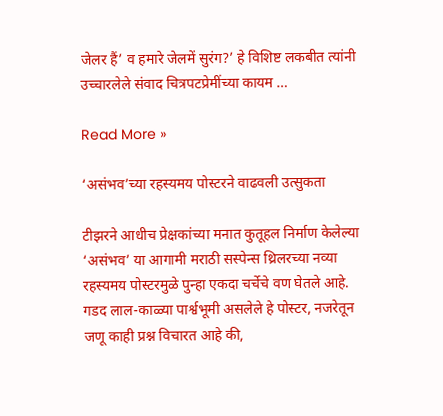जेलर हैं’ व हमारे जेलमें सुरंग?’ हे विशिष्ट लकबीत त्यांनी उच्चारलेले संवाद चित्रपटप्रेमींच्या कायम …

Read More »

‘असंभव’च्या रहस्यमय पोस्टरने वाढवली उत्सुकता

टीझरने आधीच प्रेक्षकांच्या मनात कुतूहल निर्माण केलेल्या ‘असंभव’ या आगामी मराठी सस्पेन्स थ्रिलरच्या नव्या रहस्यमय पोस्टरमुळे पुन्हा एकदा चर्चेचे वण घेतले आहे. गडद लाल-काळ्या पार्श्वभूमी असलेले हे पोस्टर, नजरेतून जणू काही प्रश्न विचारत आहे की,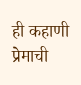ही कहाणी प्रेमाची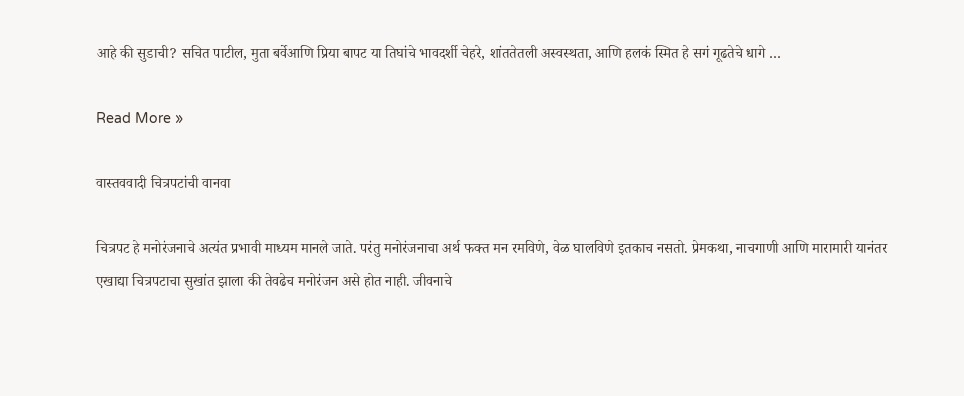आहे की सुडाची? सचित पाटील, मुता बर्वेआणि प्रिया बापट या तिघांचे भावदर्शी चेहरे, शांततेतली अस्वस्थता, आणि हलकं स्मित हे सगं गूढतेचे धागे …

Read More »

वास्तववादी चित्रपटांची वानवा

चित्रपट हे मनोरंजनाचे अत्यंत प्रभावी माध्यम मानले जाते. परंतु मनोरंजनाचा अर्थ फक्त मन रमविणे, वेळ घालविणे इतकाच नसतो. प्रेमकथा, नाचगाणी आणि मारामारी यानंतर एखाद्या चित्रपटाचा सुखांत झाला की तेवढेच मनोरंजन असे होत नाही. जीवनाचे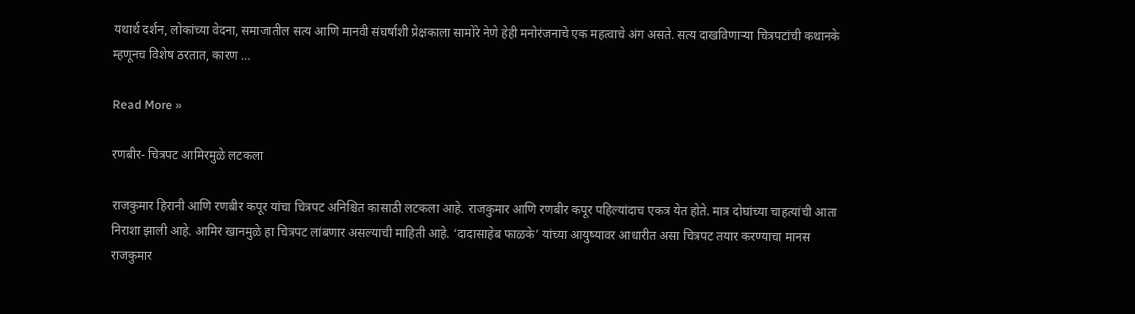यथार्थ दर्शन, लोकांच्या वेदना, समाजातील सत्य आणि मानवी संघर्षाशी प्रेक्षकाला सामोरे नेणे हेही मनोरंजनाचे एक महत्वाचे अंग असते. सत्य दाखविणार्‍या चित्रपटांची कथानके म्हणूनच विशेष ठरतात, कारण …

Read More »

रणबीर- चित्रपट आमिरमुळे लटकला

राजकुमार हिरानी आणि रणबीर कपूर यांचा चित्रपट अनिश्चित कासाठी लटकला आहे. राजकुमार आणि रणबीर कपूर पहिल्यांदाच एकत्र येत होते. मात्र दोघांच्या चाहत्यांची आता निराशा झाली आहे. आमिर खानमुळे हा चित्रपट लांबणार असल्याची माहिती आहे. ‘दादासाहेब फाळके’ यांच्या आयुष्यावर आधारीत असा चित्रपट तयार करण्याचा मानस राजकुमार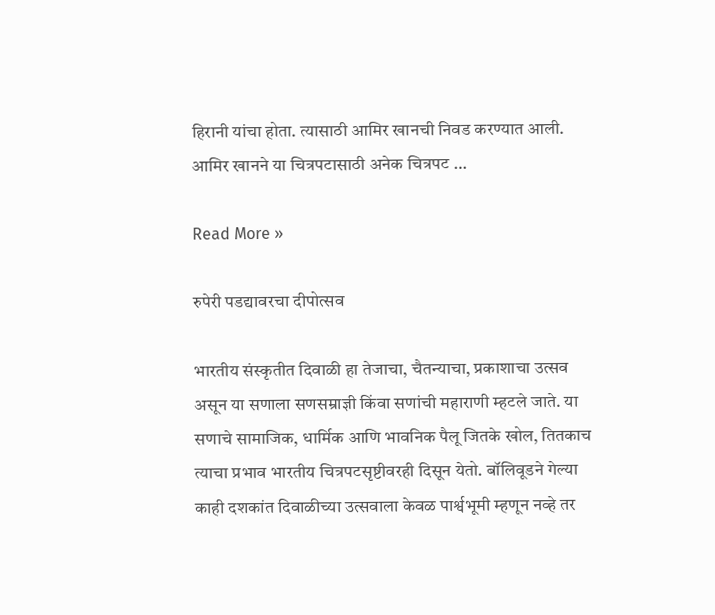हिरानी यांचा होता. त्यासाठी आमिर खानची निवड करण्यात आली. आमिर खानने या चित्रपटासाठी अनेक चित्रपट …

Read More »

रुपेरी पडद्यावरचा दीपोत्सव

भारतीय संस्कृतीत दिवाळी हा तेजाचा, चैतन्याचा, प्रकाशाचा उत्सव असून या सणाला सणसम्राज्ञी किंवा सणांची महाराणी म्हटले जाते. या सणाचे सामाजिक, धार्मिक आणि भावनिक पैलू जितके खोल, तितकाच त्याचा प्रभाव भारतीय चित्रपटसृष्टीवरही दिसून येतो. बॉलिवूडने गेल्या काही दशकांत दिवाळीच्या उत्सवाला केवळ पार्श्वभूमी म्हणून नव्हे तर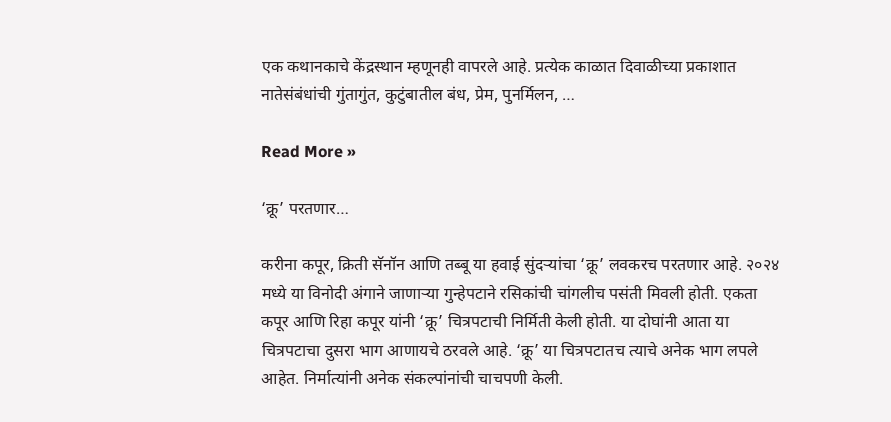एक कथानकाचे केंद्रस्थान म्हणूनही वापरले आहे. प्रत्येक काळात दिवाळीच्या प्रकाशात नातेसंबंधांची गुंतागुंत, कुटुंबातील बंध, प्रेम, पुनर्मिलन, …

Read More »

‘क्रू’ परतणार…

करीना कपूर, क्रिती सॅनॉन आणि तब्बू या हवाई सुंदर्‍यांचा ‘क्रू’ लवकरच परतणार आहे. २०२४ मध्ये या विनोदी अंगाने जाणार्‍या गुन्हेपटाने रसिकांची चांगलीच पसंती मिवली होती. एकता कपूर आणि रिहा कपूर यांनी ‘क्रू’ चित्रपटाची निर्मिती केली होती. या दोघांनी आता या चित्रपटाचा दुसरा भाग आणायचे ठरवले आहे. ‘क्रू’ या चित्रपटातच त्याचे अनेक भाग लपले आहेत. निर्मात्यांनी अनेक संकल्पांनांची चाचपणी केली.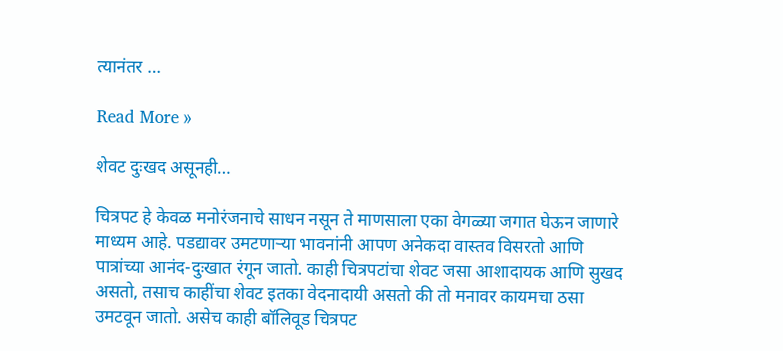त्यानंतर …

Read More »

शेवट दुःखद असूनही…

चित्रपट हे केवळ मनोरंजनाचे साधन नसून ते माणसाला एका वेगळ्या जगात घेऊन जाणारे माध्यम आहे. पडद्यावर उमटणार्‍या भावनांनी आपण अनेकदा वास्तव विसरतो आणि पात्रांच्या आनंद-दुःखात रंगून जातो. काही चित्रपटांचा शेवट जसा आशादायक आणि सुखद असतो, तसाच काहींचा शेवट इतका वेदनादायी असतो की तो मनावर कायमचा ठसा उमटवून जातो. असेच काही बॉलिवूड चित्रपट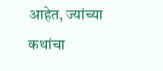आहेत, ज्यांच्या कथांचा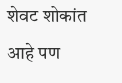शेवट शोकांत आहे पण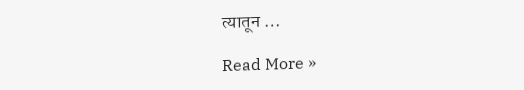त्यातून …

Read More »